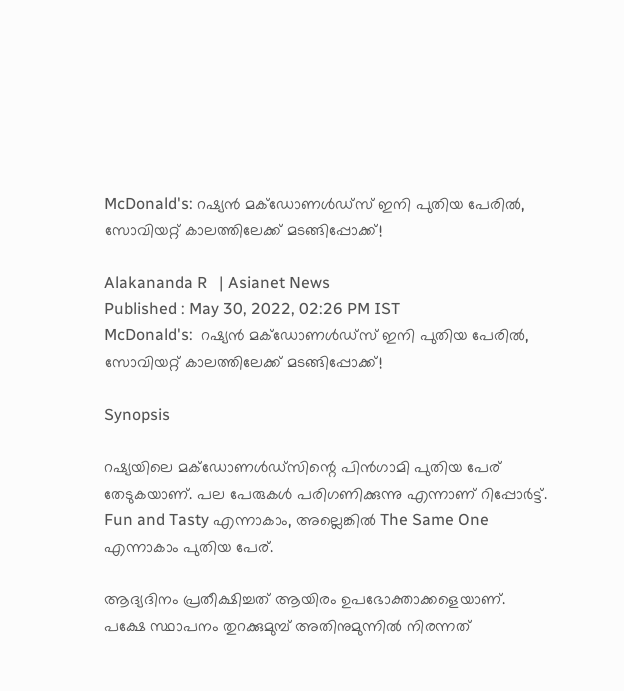McDonald's: റഷ്യന്‍ മക്‌ഡോണള്‍ഡ്‌സ് ഇനി പുതിയ പേരില്‍, സോവിയറ്റ് കാലത്തിലേക്ക് മടങ്ങിപ്പോക്ക്!

Alakananda R   | Asianet News
Published : May 30, 2022, 02:26 PM IST
McDonald's:  റഷ്യന്‍ മക്‌ഡോണള്‍ഡ്‌സ് ഇനി പുതിയ പേരില്‍, സോവിയറ്റ് കാലത്തിലേക്ക് മടങ്ങിപ്പോക്ക്!

Synopsis

റഷ്യയിലെ മക്‌ഡോണള്‍ഡ്‌സിന്റെ പിന്‍ഗാമി പുതിയ പേര് തേടുകയാണ്. പല പേരുകള്‍ പരിഗണിക്കുന്നു എന്നാണ് റിപ്പോര്‍ട്ട്.  Fun and Tasty എന്നാകാം, അല്ലെങ്കില്‍ The Same One എന്നാകാം പുതിയ പേര്.

ആദ്യദിനം പ്രതീക്ഷിച്ചത് ആയിരം ഉപഭോക്താക്കളെയാണ്. പക്ഷേ സ്ഥാപനം തുറക്കുമുമ്പ് അതിനുമുന്നില്‍ നിരന്നത്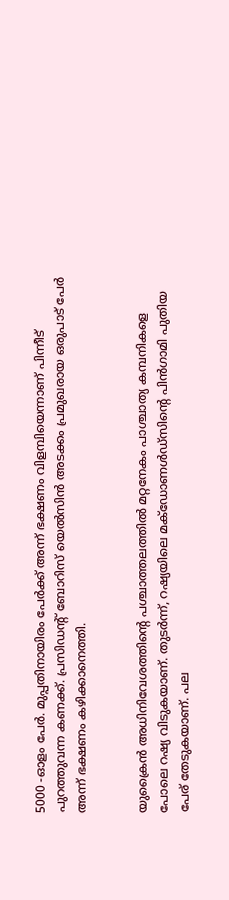5000 -ഓളം പേര്‍. മുപ്പതിനായിരം പേര്‍ക്ക് അന്ന് ഭക്ഷണം വിളമ്പിയെന്നാണ് പിന്നീട് പുറത്തുവന്ന കണക്ക്. പ്രസിഡന്റ് ബോറിസ് യെല്‍സിന്‍ അടക്കം പ്രമുഖരായ ഒരുപാട് പേര്‍ അന്ന് ഭക്ഷണം കഴിക്കാനെത്തി.


യുക്രൈന്‍ അധിനിവേശത്തിന്റെ പശ്ചാത്തലത്തില്‍ മറ്റനേകം പാശ്ചാത്യ കമ്പനികളെ പോലെ റഷ്യ വിടുകയാണ്. തുടര്‍ന്ന്, റഷ്യയിലെ മക്‌ഡോണള്‍ഡ്‌സിന്റെ പിന്‍ഗാമി പുതിയ പേര് തേടുകയാണ്. പല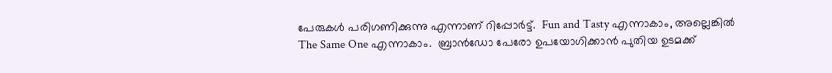പേരുകള്‍ പരിഗണിക്കുന്നു എന്നാണ് റിപ്പോര്‍ട്ട്.  Fun and Tasty എന്നാകാം, അല്ലെങ്കില്‍ The Same One എന്നാകാം.  ബ്രാന്‍ഡോ പേരോ ഉപയോഗിക്കാന്‍ പുതിയ ഉടമക്ക്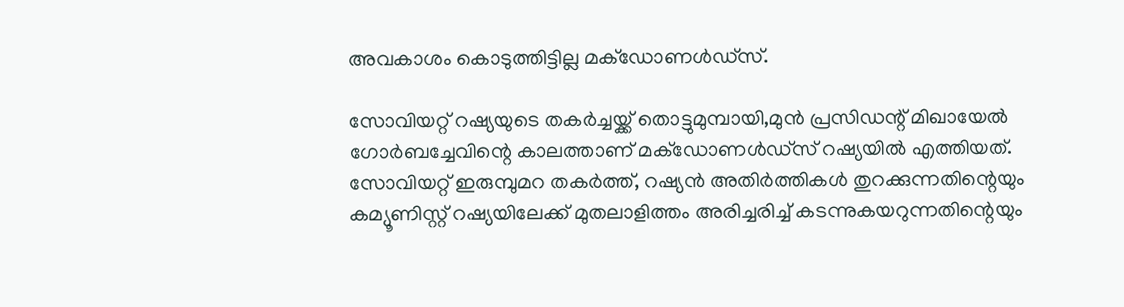അവകാശം കൊടുത്തിട്ടില്ല മക്‌ഡോണള്‍ഡ്‌സ്.

സോവിയറ്റ് റഷ്യയുടെ തകര്‍ച്ചയ്ക്ക് തൊട്ടുമുമ്പായി,മുന്‍ പ്രസിഡന്റ് മിഖായേല്‍ ഗോര്‍ബച്ചേവിന്റെ കാലത്താണ് മക്‌ഡോണള്‍ഡ്‌സ് റഷ്യയില്‍ എത്തിയത്. സോവിയറ്റ് ഇരുമ്പുമറ തകര്‍ത്ത്, റഷ്യന്‍ അതിര്‍ത്തികള്‍ തുറക്കുന്നതിന്റെയും കമ്യൂണിസ്റ്റ് റഷ്യയിലേക്ക് മുതലാളിത്തം അരിച്ചരിച്ച് കടന്നുകയറുന്നതിന്റെയും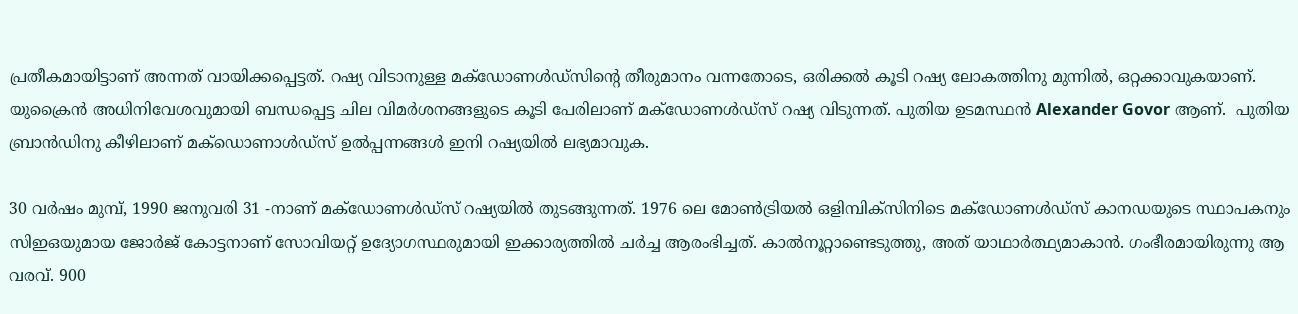പ്രതീകമായിട്ടാണ് അന്നത് വായിക്കപ്പെട്ടത്. റഷ്യ വിടാനുള്ള മക്‌ഡോണള്‍ഡ്‌സിന്റെ തീരുമാനം വന്നതോടെ, ഒരിക്കല്‍ കൂടി റഷ്യ ലോകത്തിനു മുന്നില്‍, ഒറ്റക്കാവുകയാണ്. യുക്രൈന്‍ അധിനിവേശവുമായി ബന്ധപ്പെട്ട ചില വിമര്‍ശനങ്ങളുടെ കൂടി പേരിലാണ് മക്‌ഡോണള്‍ഡ്‌സ് റഷ്യ വിടുന്നത്. പുതിയ ഉടമസ്ഥന്‍ Alexander Govor ആണ്.  പുതിയ ബ്രാന്‍ഡിനു കീഴിലാണ് മക്‌ഡൊണാള്‍ഡ്‌സ് ഉല്‍പ്പന്നങ്ങള്‍ ഇനി റഷ്യയില്‍ ലഭ്യമാവുക.

30 വര്‍ഷം മുമ്പ്, 1990 ജനുവരി 31 -നാണ് മക്‌ഡോണള്‍ഡ്‌സ് റഷ്യയില്‍ തുടങ്ങുന്നത്. 1976 ലെ മോണ്‍ട്രിയല്‍ ഒളിമ്പിക്‌സിനിടെ മക്‌ഡോണള്‍ഡ്‌സ് കാനഡയുടെ സ്ഥാപകനും സിഇഒയുമായ ജോര്‍ജ് കോട്ടനാണ് സോവിയറ്റ് ഉദ്യോഗസ്ഥരുമായി ഇക്കാര്യത്തില്‍ ചര്‍ച്ച ആരംഭിച്ചത്. കാല്‍നൂറ്റാണ്ടെടുത്തു, അത് യാഥാര്‍ത്ഥ്യമാകാന്‍. ഗംഭീരമായിരുന്നു ആ വരവ്. 900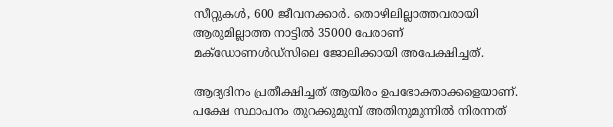സീറ്റുകള്‍, 600 ജീവനക്കാര്‍. തൊഴിലില്ലാത്തവരായി ആരുമില്ലാത്ത നാട്ടില്‍ 35000 പേരാണ് മക്‌ഡോണള്‍ഡ്‌സിലെ ജോലിക്കായി അപേക്ഷിച്ചത്.

ആദ്യദിനം പ്രതീക്ഷിച്ചത് ആയിരം ഉപഭോക്താക്കളെയാണ്. പക്ഷേ സ്ഥാപനം തുറക്കുമുമ്പ് അതിനുമുന്നില്‍ നിരന്നത്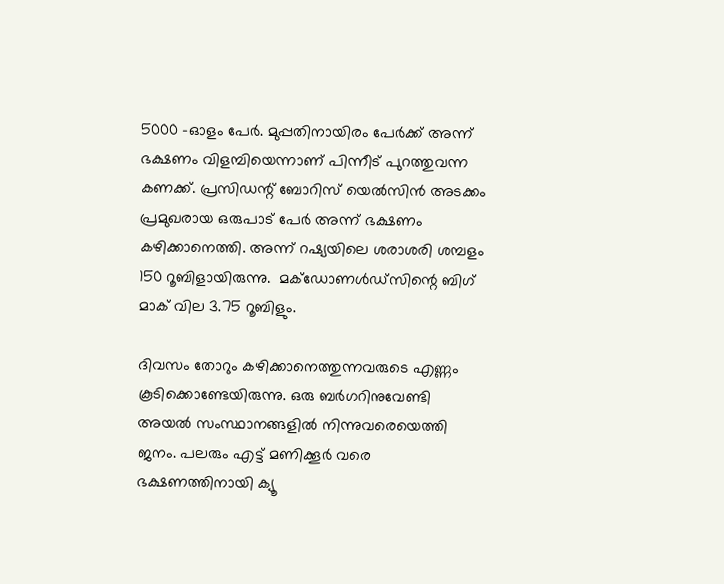5000 -ഓളം പേര്‍. മുപ്പതിനായിരം പേര്‍ക്ക് അന്ന് ഭക്ഷണം വിളമ്പിയെന്നാണ് പിന്നീട് പുറത്തുവന്ന കണക്ക്. പ്രസിഡന്റ് ബോറിസ് യെല്‍സിന്‍ അടക്കം പ്രമുഖരായ ഒരുപാട് പേര്‍ അന്ന് ഭക്ഷണം കഴിക്കാനെത്തി. അന്ന് റഷ്യയിലെ ശരാശരി ശമ്പളം 150 റൂബിളായിരുന്നു.  മക്‌ഡോണള്‍ഡ്‌സിന്റെ ബിഗ് മാക് വില 3.75 റൂബിളും.

ദിവസം തോറും കഴിക്കാനെത്തുന്നവരുടെ എണ്ണം കൂടിക്കൊണ്ടേയിരുന്നു. ഒരു ബര്‍ഗറിനുവേണ്ടി അയല്‍ സംസ്ഥാനങ്ങളില്‍ നിന്നുവരെയെത്തി ജനം. പലരും എട്ട് മണിക്കൂര്‍ വരെ ഭക്ഷണത്തിനായി ക്യൂ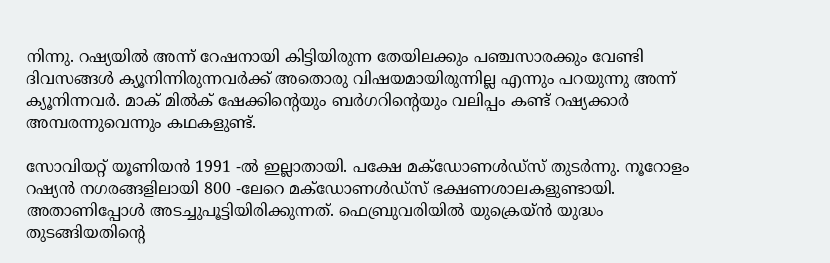നിന്നു. റഷ്യയില്‍ അന്ന് റേഷനായി കിട്ടിയിരുന്ന തേയിലക്കും പഞ്ചസാരക്കും വേണ്ടി ദിവസങ്ങള്‍ ക്യൂനിന്നിരുന്നവര്‍ക്ക് അതൊരു വിഷയമായിരുന്നില്ല എന്നും പറയുന്നു അന്ന് ക്യൂനിന്നവര്‍. മാക് മില്‍ക് ഷേക്കിന്റെയും ബര്‍ഗറിന്റെയും വലിപ്പം കണ്ട് റഷ്യക്കാര്‍ അമ്പരന്നുവെന്നും കഥകളുണ്ട്.

സോവിയറ്റ് യൂണിയന്‍ 1991 -ല്‍ ഇല്ലാതായി. പക്ഷേ മക്‌ഡോണള്‍ഡ്‌സ് തുടര്‍ന്നു. നൂറോളം റഷ്യന്‍ നഗരങ്ങളിലായി 800 -ലേറെ മക്‌ഡോണള്‍ഡ്‌സ് ഭക്ഷണശാലകളുണ്ടായി. അതാണിപ്പോള്‍ അടച്ചുപൂട്ടിയിരിക്കുന്നത്. ഫെബ്രുവരിയില്‍ യുക്രെയ്ന്‍ യുദ്ധം തുടങ്ങിയതിന്റെ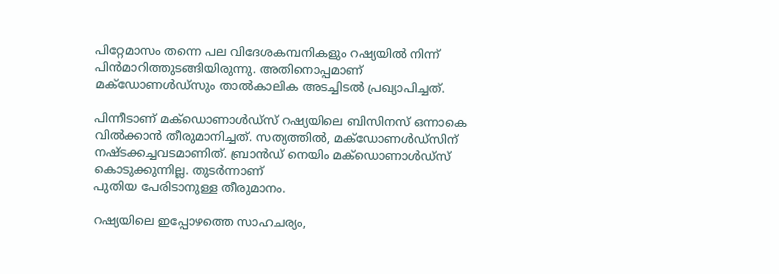പിറ്റേമാസം തന്നെ പല വിദേശകമ്പനികളും റഷ്യയില്‍ നിന്ന് പിന്‍മാറിത്തുടങ്ങിയിരുന്നു. അതിനൊപ്പമാണ് മക്‌ഡോണള്‍ഡ്‌സും താല്‍കാലിക അടച്ചിടല്‍ പ്രഖ്യാപിച്ചത്.

പിന്നീടാണ് മക്‌ഡൊണാള്‍ഡ്‌സ് റഷ്യയിലെ ബിസിനസ് ഒന്നാകെ വില്‍ക്കാന്‍ തീരുമാനിച്ചത്. സത്യത്തില്‍, മക്‌ഡോണള്‍ഡ്‌സിന് നഷ്ടക്കച്ചവടമാണിത്. ബ്രാന്‍ഡ് നെയിം മക്‌ഡൊണാള്‍ഡ്‌സ് കൊടുക്കുന്നില്ല. തുടര്‍ന്നാണ്
പുതിയ പേരിടാനുള്ള തീരുമാനം.

റഷ്യയിലെ ഇപ്പോഴത്തെ സാഹചര്യം,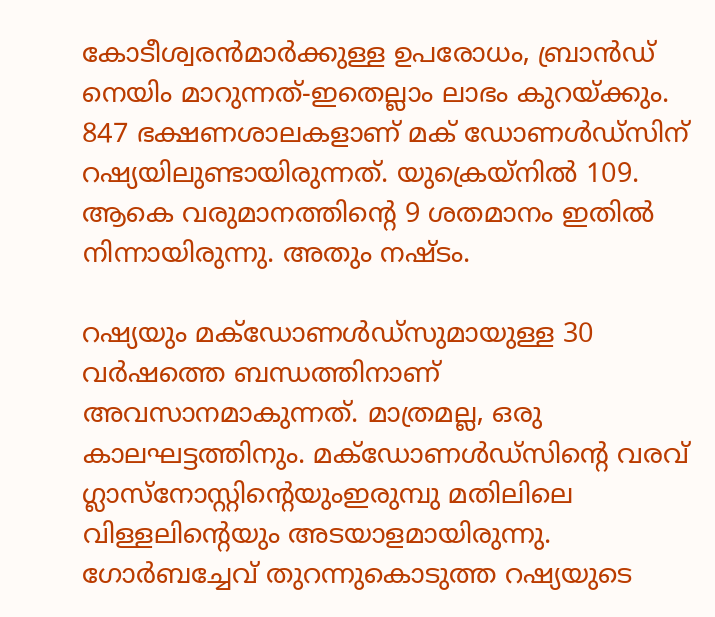കോടീശ്വരന്‍മാര്‍ക്കുള്ള ഉപരോധം, ബ്രാന്‍ഡ് നെയിം മാറുന്നത്-ഇതെല്ലാം ലാഭം കുറയ്ക്കും. 847 ഭക്ഷണശാലകളാണ് മക് ഡോണള്‍ഡ്‌സിന് റഷ്യയിലുണ്ടായിരുന്നത്. യുക്രെയ്‌നില്‍ 109. ആകെ വരുമാനത്തിന്റെ 9 ശതമാനം ഇതില്‍ നിന്നായിരുന്നു. അതും നഷ്ടം.

റഷ്യയും മക്‌ഡോണള്‍ഡ്‌സുമായുള്ള 30 വര്‍ഷത്തെ ബന്ധത്തിനാണ് അവസാനമാകുന്നത്. മാത്രമല്ല, ഒരു കാലഘട്ടത്തിനും. മക്‌ഡോണള്‍ഡ്‌സിന്റെ വരവ് ഗ്ലാസ്‌നോസ്റ്റിന്റെയുംഇരുമ്പു മതിലിലെ വിള്ളലിന്റെയും അടയാളമായിരുന്നു. ഗോര്‍ബച്ചേവ് തുറന്നുകൊടുത്ത റഷ്യയുടെ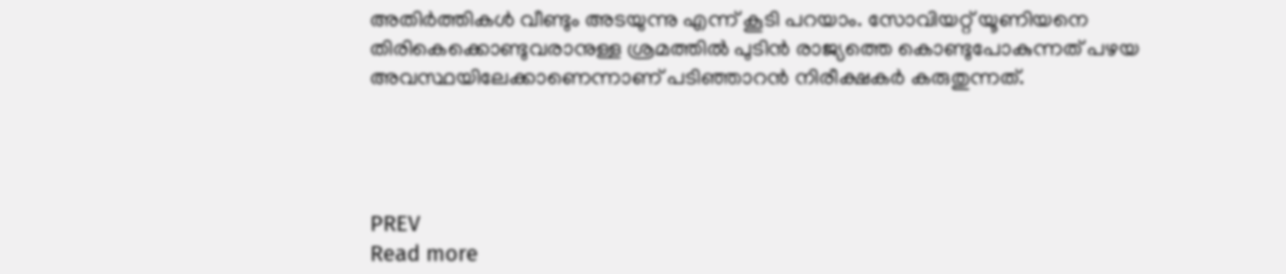അതിര്‍ത്തികള്‍ വീണ്ടും അടയുന്നു എന്ന് കൂടി പറയാം. സോവിയറ്റ് യൂണിയനെ  തിരികെക്കൊണ്ടുവരാനുള്ള ശ്രമത്തില്‍ പുടിന്‍ രാജ്യത്തെ കൊണ്ടുപോകുന്നത് പഴയ അവസ്ഥയിലേക്കാണെന്നാണ് പടിഞ്ഞാറന്‍ നിരീക്ഷകര്‍ കരുതുന്നത്.




PREV
Read more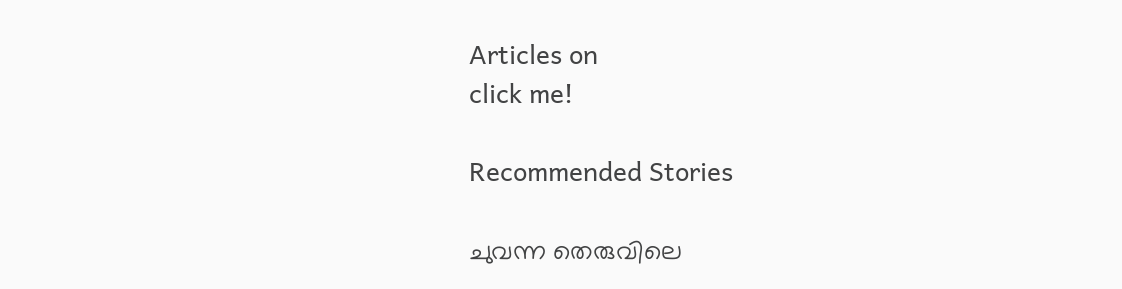Articles on
click me!

Recommended Stories

ചുവന്ന തെരുവിലെ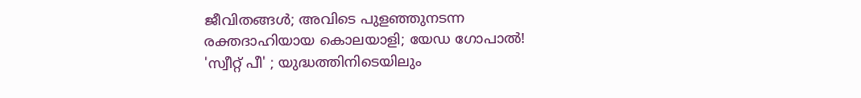ജീവിതങ്ങള്‍; അവിടെ പുളഞ്ഞുനടന്ന രക്തദാഹിയായ കൊലയാളി; യേഡ ഗോപാല്‍!
'സ്വീറ്റ് പീ' ; യുദ്ധത്തിനിടെയിലും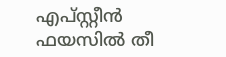എപ്സ്റ്റീൻ ഫയസിൽ തീ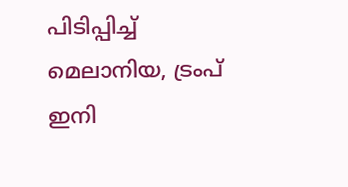പിടിപ്പിച്ച് മെലാനിയ, ട്രംപ് ഇനി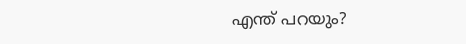എന്ത് പറയും?